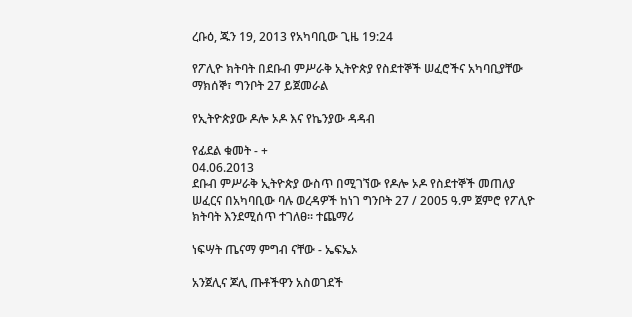ረቡዕ, ጁን 19, 2013 የአካባቢው ጊዜ 19:24

የፖሊዮ ክትባት በደቡብ ምሥራቅ ኢትዮጵያ የስደተኞች ሠፈሮችና አካባቢያቸው ማክሰኞ፣ ግንቦት 27 ይጀመራል

የኢትዮጵያው ዶሎ ኦዶ እና የኬንያው ዳዳብ

የፊደል ቁመት - +
04.06.2013
ደቡብ ምሥራቅ ኢትዮጵያ ውስጥ በሚገኘው የዶሎ ኦዶ የስደተኞች መጠለያ ሠፈርና በአካባቢው ባሉ ወረዳዎች ከነገ ግንቦት 27 / 2005 ዓ.ም ጀምሮ የፖሊዮ ክትባት እንደሚሰጥ ተገለፀ፡፡ ተጨማሪ

ነፍሣት ጤናማ ምግብ ናቸው - ኤፍኤኦ

አንጀሊና ጆሊ ጡቶችዋን አስወገደች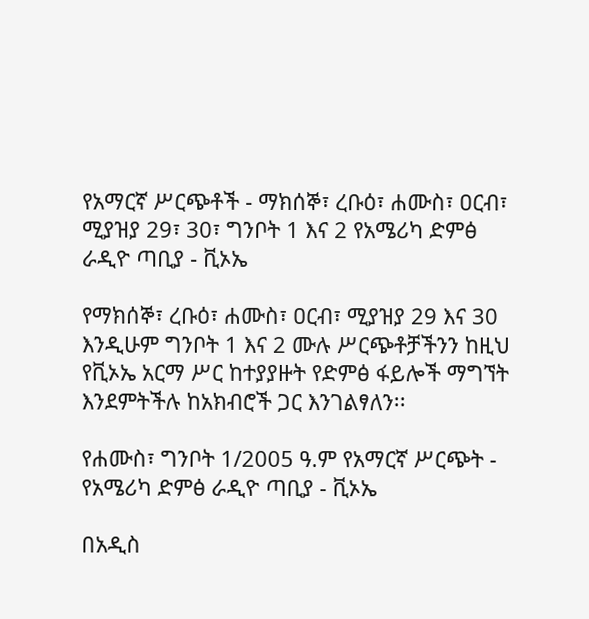የአማርኛ ሥርጭቶች - ማክሰኞ፣ ረቡዕ፣ ሐሙስ፣ ዐርብ፣ ሚያዝያ 29፣ 30፣ ግንቦት 1 እና 2 የአሜሪካ ድምፅ ራዲዮ ጣቢያ - ቪኦኤ

የማክሰኞ፣ ረቡዕ፣ ሐሙስ፣ ዐርብ፣ ሚያዝያ 29 እና 30 እንዲሁም ግንቦት 1 እና 2 ሙሉ ሥርጭቶቻችንን ከዚህ የቪኦኤ አርማ ሥር ከተያያዙት የድምፅ ፋይሎች ማግኘት እንደምትችሉ ከአክብሮች ጋር እንገልፃለን፡፡

የሐሙስ፣ ግንቦት 1/2005 ዓ.ም የአማርኛ ሥርጭት - የአሜሪካ ድምፅ ራዲዮ ጣቢያ - ቪኦኤ

በአዲስ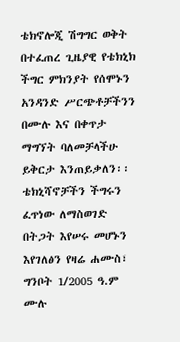ቴክኖሎጂ ሽግግር ወቅት በተፈጠረ ጊዜያዊ የቴክኒክ ችግር ምክንያት የሰሞኑን አንዳንድ ሥርጭቶቻችንን በሙሉ እና በቀጥታ ማግኘት ባለመቻላችሁ ይቅርታ እንጠይቃለን፡፡ ቴክኒሻኖቻችን ችግሩን ፈጥነው ለማስወገድ በትጋት እየሠሩ መሆኑን እየገለፅን የዛሬ ሐሙስ፣ ግንቦት 1/2005 ዓ.ም ሙሉ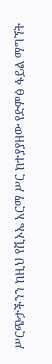ሥርጭታችንን ከዚህ የቪኦኤ አርማ ሥር ከተያያዘው የድምፅ ፋይል ማግኘት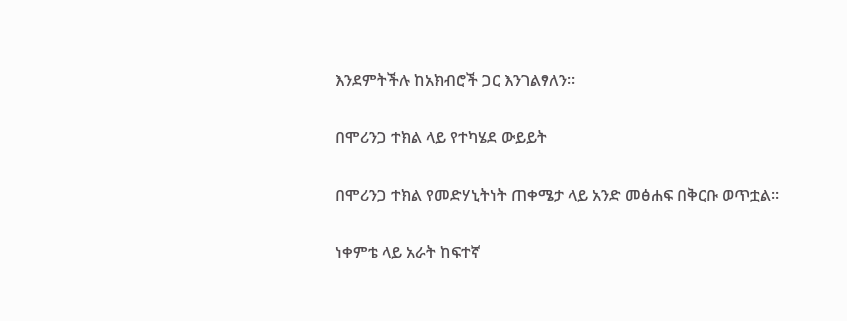እንደምትችሉ ከአክብሮች ጋር እንገልፃለን፡፡

በሞሪንጋ ተክል ላይ የተካሄደ ውይይት

በሞሪንጋ ተክል የመድሃኒትነት ጠቀሜታ ላይ አንድ መፅሐፍ በቅርቡ ወጥቷል፡፡

ነቀምቴ ላይ አራት ከፍተኛ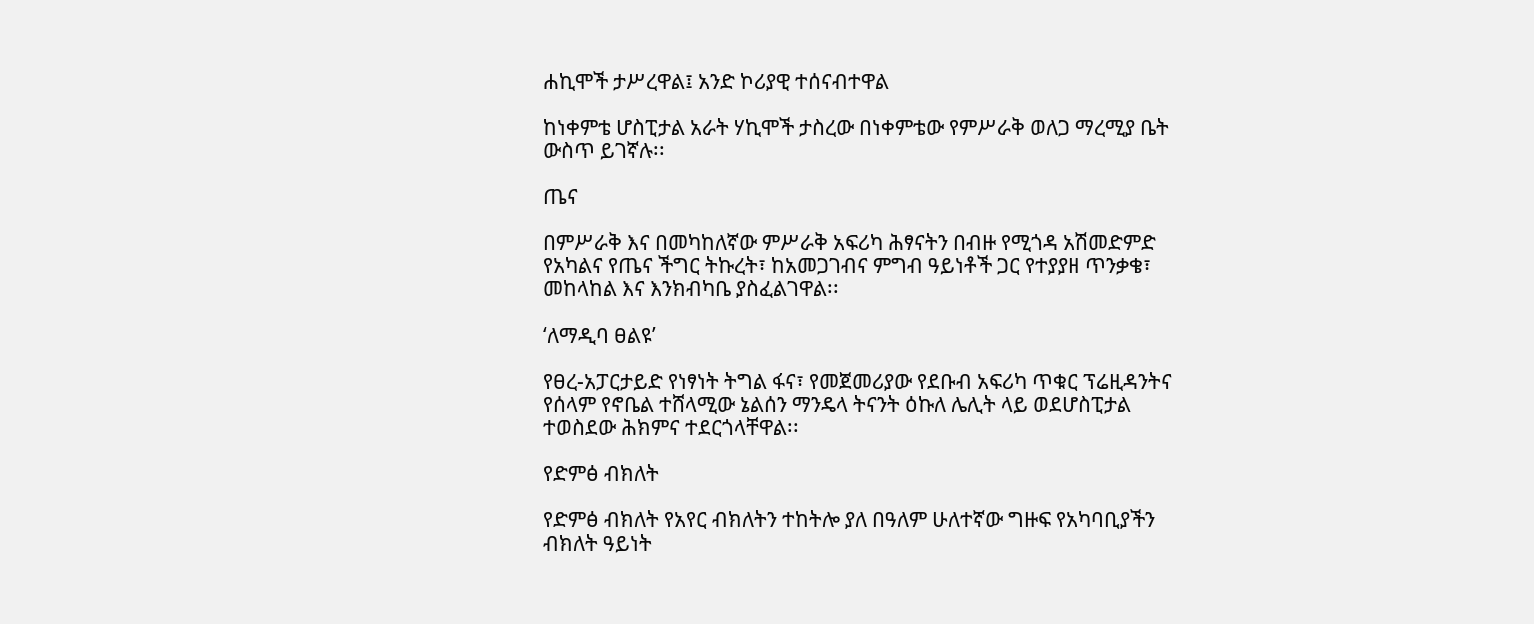ሐኪሞች ታሥረዋል፤ አንድ ኮሪያዊ ተሰናብተዋል

ከነቀምቴ ሆስፒታል አራት ሃኪሞች ታስረው በነቀምቴው የምሥራቅ ወለጋ ማረሚያ ቤት ውስጥ ይገኛሉ፡፡

ጤና

በምሥራቅ እና በመካከለኛው ምሥራቅ አፍሪካ ሕፃናትን በብዙ የሚጎዳ አሽመድምድ የአካልና የጤና ችግር ትኩረት፣ ከአመጋገብና ምግብ ዓይነቶች ጋር የተያያዘ ጥንቃቄ፣ መከላከል እና እንክብካቤ ያስፈልገዋል፡፡

‘ለማዲባ ፀልዩ’

የፀረ-አፓርታይድ የነፃነት ትግል ፋና፣ የመጀመሪያው የደቡብ አፍሪካ ጥቁር ፕሬዚዳንትና የሰላም የኖቤል ተሸላሚው ኔልሰን ማንዴላ ትናንት ዕኩለ ሌሊት ላይ ወደሆስፒታል ተወስደው ሕክምና ተደርጎላቸዋል፡፡

የድምፅ ብክለት

የድምፅ ብክለት የአየር ብክለትን ተከትሎ ያለ በዓለም ሁለተኛው ግዙፍ የአካባቢያችን ብክለት ዓይነት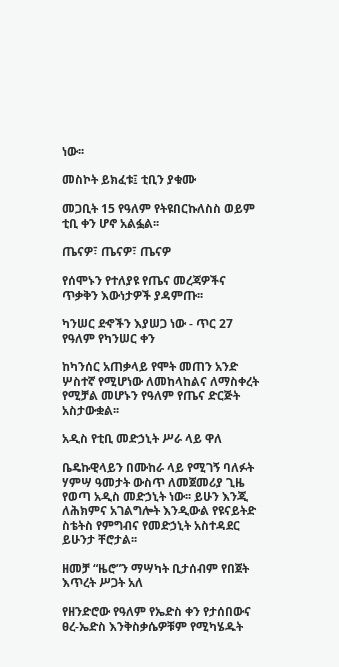ነው፡፡

መስኮት ይክፈቱ፤ ቲቢን ያቁሙ

መጋቢት 15 የዓለም የትዩበርኩለስስ ወይም ቲቢ ቀን ሆኖ አልፏል፡፡

ጤናዎ፣ ጤናዎ፣ ጤናዎ

የሰሞኑን የተለያዩ የጤና መረጃዎችና ጥቃቅን እውነታዎች ያዳምጡ፡፡

ካንሠር ደኆችን እያሠጋ ነው - ጥር 27 የዓለም የካንሠር ቀን

ከካንሰር አጠቃላይ የሞት መጠን አንድ ሦስተኛ የሚሆነው ለመከላከልና ለማስቀረት የሚቻል መሆኑን የዓለም የጤና ድርጅት አስታውቋል፡፡

አዲስ የቲቢ መድኃኒት ሥራ ላይ ዋለ

ቤዴኩዊላይን በሙከራ ላይ የሚገኝ ባለፉት ሃምሣ ዓመታት ውስጥ ለመጀመሪያ ጊዜ የወጣ አዲስ መድኃኒት ነው፡፡ ይሁን እንጂ ለሕክምና አገልግሎት እንዲውል የዩናይትድ ስቴትስ የምግብና የመድኃኒት አስተዳደር ይሁንታ ቸሮታል፡፡

ዘመቻ “ዜሮ”ን ማሣካት ቢታሰብም የበጀት እጥረት ሥጋት አለ

የዘንድሮው የዓለም የኤድስ ቀን የታሰበውና ፀረ-ኤድስ እንቅስቃሴዎቹም የሚካሄዱት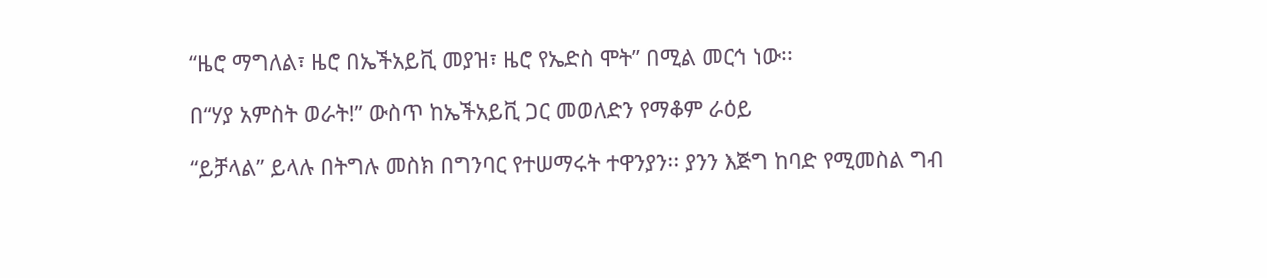“ዜሮ ማግለል፣ ዜሮ በኤችአይቪ መያዝ፣ ዜሮ የኤድስ ሞት” በሚል መርኅ ነው፡፡

በ“ሃያ አምስት ወራት!” ውስጥ ከኤችአይቪ ጋር መወለድን የማቆም ራዕይ

“ይቻላል” ይላሉ በትግሉ መስክ በግንባር የተሠማሩት ተዋንያን፡፡ ያንን እጅግ ከባድ የሚመስል ግብ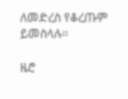ለመድረስ የቆረጡም ይመስላሉ፡፡

ዜሮ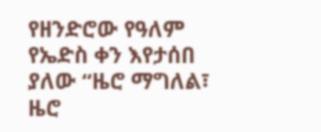የዘንድሮው የዓለም የኤድስ ቀን እየታሰበ ያለው “ዜሮ ማግለል፣ ዜሮ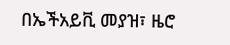በኤችአይቪ መያዝ፣ ዜሮ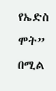የኤድስ ሞት” በሚል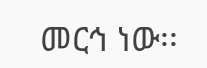መርኅ ነው፡፡